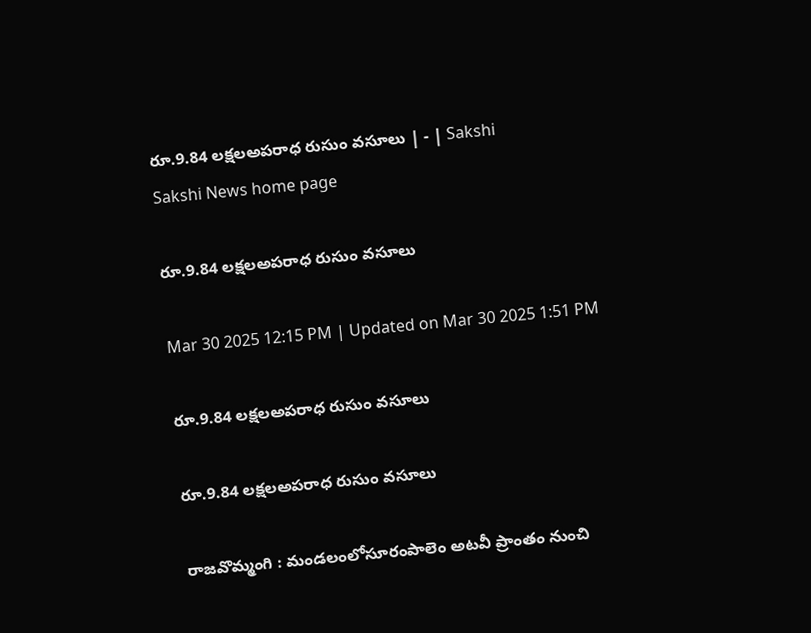రూ.9.84 లక్షలఅపరాధ రుసుం వసూలు | - | Sakshi
Sakshi News home page

రూ.9.84 లక్షలఅపరాధ రుసుం వసూలు

Mar 30 2025 12:15 PM | Updated on Mar 30 2025 1:51 PM

రూ.9.84 లక్షలఅపరాధ రుసుం వసూలు

రూ.9.84 లక్షలఅపరాధ రుసుం వసూలు

రాజవొమ్మంగి : మండలంలోసూరంపాలెం అటవీ ప్రాంతం నుంచి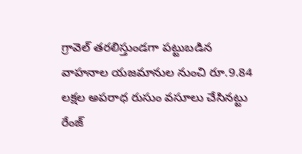గ్రావెల్‌ తరలిస్తుండగా పట్టుబడిన వాహనాల యజమానుల నుంచి రూ.9.84 లక్షల అపరాధ రుసుం వసూలు చేసినట్టు రేంజ్‌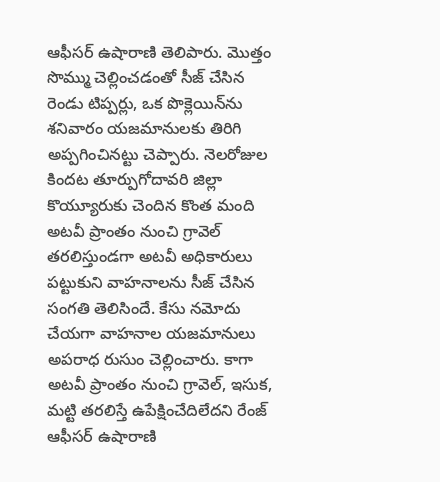ఆఫీసర్‌ ఉషారాణి తెలిపారు. మొత్తం సొమ్ము చెల్లించడంతో సీజ్‌ చేసిన రెండు టిప్పర్లు, ఒక పొక్లెయిన్‌ను శనివారం యజమానులకు తిరిగి అప్పగించినట్టు చెప్పారు. నెలరోజుల కిందట తూర్పుగోదావరి జిల్లా కొయ్యూరుకు చెందిన కొంత మంది అటవీ ప్రాంతం నుంచి గ్రావెల్‌ తరలిస్తుండగా అటవీ అధికారులు పట్టుకుని వాహనాలను సీజ్‌ చేసిన సంగతి తెలిసిందే. కేసు నమోదు చేయగా వాహనాల యజమానులు అపరాధ రుసుం చెల్లించారు. కాగా అటవీ ప్రాంతం నుంచి గ్రావెల్‌, ఇసుక, మట్టి తరలిస్తే ఉపేక్షించేదిలేదని రేంజ్‌ ఆఫీసర్‌ ఉషారాణి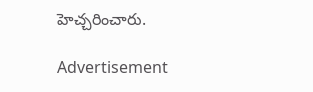హెచ్చరించారు.

Advertisement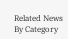Related News By Category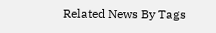Related News By Tags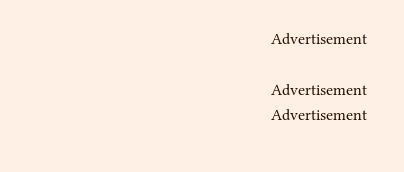Advertisement

Advertisement
Advertisement